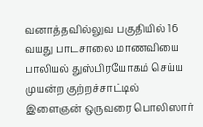வனாத்தவில்லுவ பகுதியில் 16 வயது பாடசாலை மாணவியை பாலியல் துஸ்பிரயோகம் செய்ய முயன்ற குற்றச்சாட்டில் இளைஞன் ஒருவரை பொலிஸார்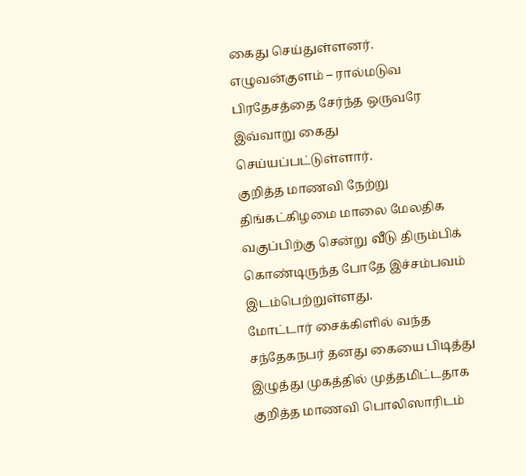கைது செய்துள்ளனர்.
எழுவன்குளம் – ரால்மடுவ பிரதேசத்தை சேர்ந்த ஒருவரே இவ்வாறு கைது செய்யப்பட்டுள்ளார்.
குறித்த மாணவி நேற்று திங்கட்கிழமை மாலை மேலதிக வகுப்பிற்கு சென்று வீடு திரும்பிக் கொண்டிருந்த போதே இச்சம்பவம் இடம்பெற்றுள்ளது.
மோட்டார் சைக்கிளில் வந்த சந்தேகநபர் தனது கையை பிடித்து இழுத்து முகத்தில் முத்தமிட்டதாக குறித்த மாணவி பொலிஸாரிடம்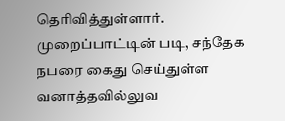தெரிவித்துள்ளார்.
முறைப்பாட்டின் படி, சந்தேக நபரை கைது செய்துள்ள வனாத்தவில்லுவ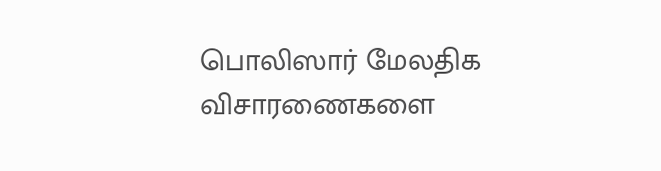பொலிஸார் மேலதிக விசாரணைகளை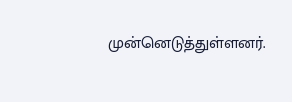முன்னெடுத்துள்ளனர்.